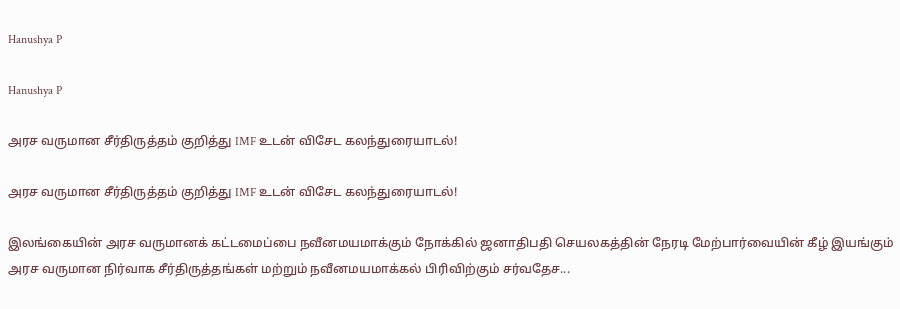Hanushya P

Hanushya P

அரச வருமான சீர்திருத்தம் குறித்து IMF உடன் விசேட கலந்துரையாடல்!

அரச வருமான சீர்திருத்தம் குறித்து IMF உடன் விசேட கலந்துரையாடல்!

இலங்கையின் அரச வருமானக் கட்டமைப்பை நவீனமயமாக்கும் நோக்கில் ஜனாதிபதி செயலகத்தின் நேரடி மேற்பார்வையின் கீழ் இயங்கும் அரச வருமான நிர்வாக சீர்திருத்தங்கள் மற்றும் நவீனமயமாக்கல் பிரிவிற்கும் சர்வதேச...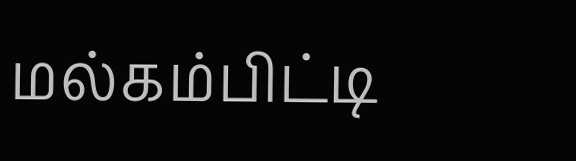மல்கம்பிட்டி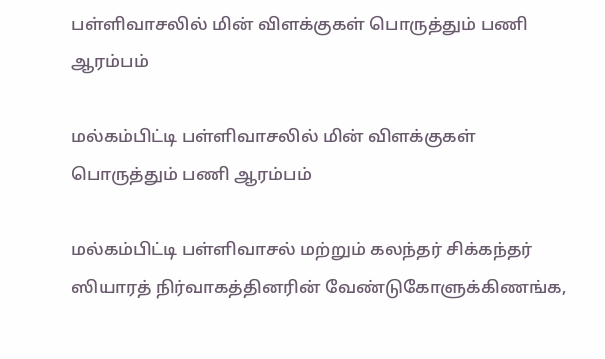பள்ளிவாசலில் மின் விளக்குகள் பொருத்தும் பணி ஆரம்பம்

மல்கம்பிட்டி பள்ளிவாசலில் மின் விளக்குகள் பொருத்தும் பணி ஆரம்பம்

மல்கம்பிட்டி பள்ளிவாசல் மற்றும் கலந்தர் சிக்கந்தர் ஸியாரத் நிர்வாகத்தினரின் வேண்டுகோளுக்கிணங்க,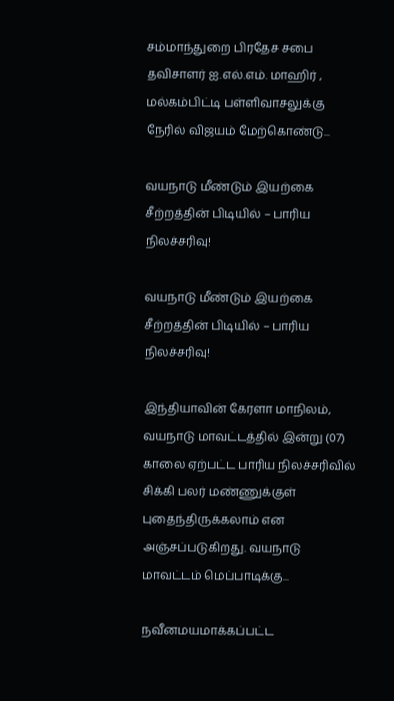சம்மாந்துறை பிரதேச சபை தவிசாளர் ஐ.எல்.எம். மாஹிர் , மல்கம்பிட்டி பள்ளிவாசலுக்கு நேரில் விஜயம் மேற்கொண்டு...

வயநாடு மீண்டும் இயற்கை சீற்றத்தின் பிடியில் – பாரிய நிலச்சரிவு!

வயநாடு மீண்டும் இயற்கை சீற்றத்தின் பிடியில் – பாரிய நிலச்சரிவு!

இந்தியாவின் கேரளா மாநிலம், வயநாடு மாவட்டத்தில் இன்று (07) காலை ஏற்பட்ட பாரிய நிலச்சரிவில் சிக்கி பலர் மண்ணுக்குள் புதைந்திருக்கலாம் என அஞ்சப்படுகிறது. வயநாடு மாவட்டம் மெப்பாடிக்கு...

நவீனமயமாக்கப்பட்ட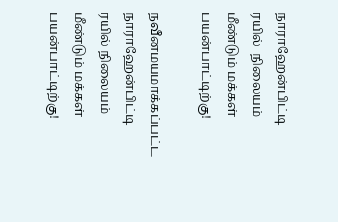நாராஹேன்பிட்டி  ரயில்  நிலையம் மீண்டும் மக்கள் பயன்பாட்டிற்கு!

நவீனமயமாக்கப்பட்ட நாராஹேன்பிட்டி ரயில் நிலையம் மீண்டும் மக்கள் பயன்பாட்டிற்கு!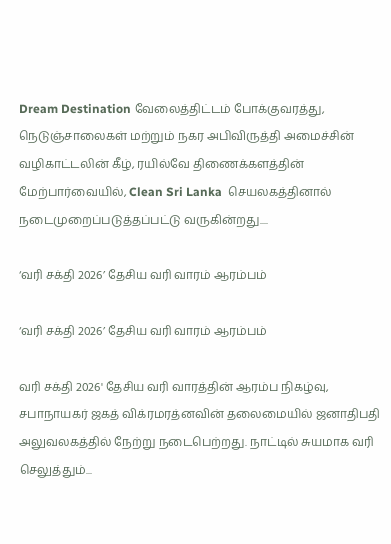Dream Destination வேலைத்திட்டம் போக்குவரத்து, நெடுஞ்சாலைகள் மற்றும் நகர அபிவிருத்தி அமைச்சின் வழிகாட்டலின் கீழ், ரயில்வே திணைக்களத்தின் மேற்பார்வையில், Clean Sri Lanka  செயலகத்தினால் நடைமுறைப்படுத்தப்பட்டு வருகின்றது....

‘வரி சக்தி 2026’ தேசிய வரி வாரம் ஆரம்பம்

‘வரி சக்தி 2026’ தேசிய வரி வாரம் ஆரம்பம்

வரி சக்தி 2026' தேசிய வரி வாரத்தின் ஆரம்ப நிகழ்வு, சபாநாயகர் ஜகத் விக்ரமரத்னவின் தலைமையில் ஜனாதிபதி அலுவலகத்தில் நேற்று நடைபெற்றது. நாட்டில் சுயமாக வரி செலுத்தும்...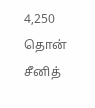4,250 தொன் சீனித்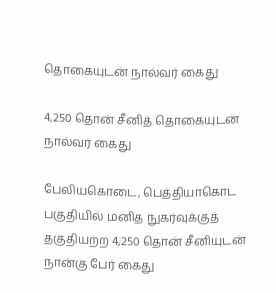தொகையுடன் நால்வர் கைது

4,250 தொன் சீனித் தொகையுடன் நால்வர் கைது

பேலியகொடை, பெத்தியாகொட பகுதியில் மனித நுகர்வுக்குத் தகுதியற்ற 4,250 தொன் சீனியுடன் நான்கு பேர் கைது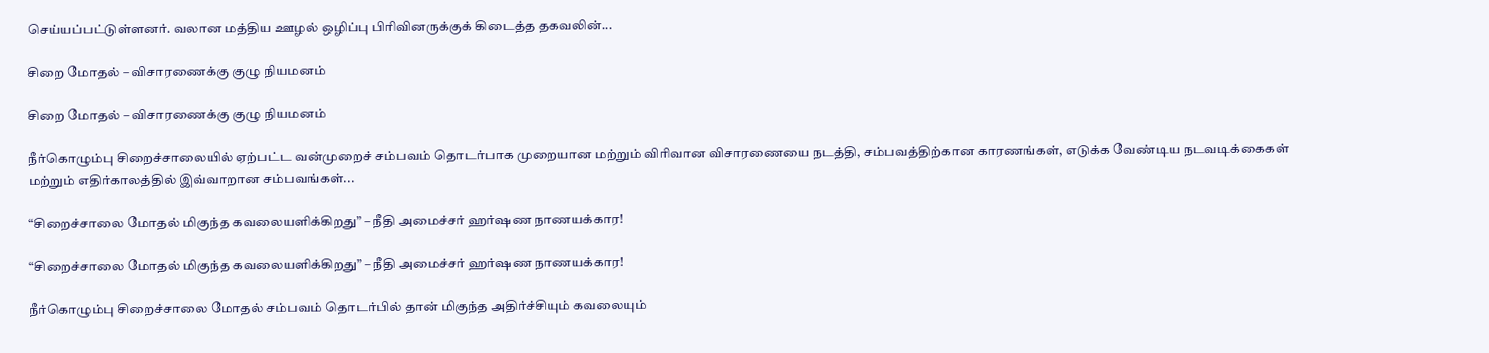செய்யப்பட்டுள்ளனர். வலான மத்திய ஊழல் ஒழிப்பு பிரிவினருக்குக் கிடைத்த தகவலின்...

சிறை மோதல் – விசாரணைக்கு குழு நியமனம்

சிறை மோதல் – விசாரணைக்கு குழு நியமனம்

நீர்கொழும்பு சிறைச்சாலையில் ஏற்பட்ட வன்முறைச் சம்பவம் தொடர்பாக முறையான மற்றும் விரிவான விசாரணையை நடத்தி, சம்பவத்திற்கான காரணங்கள், எடுக்க வேண்டிய நடவடிக்கைகள் மற்றும் எதிர்காலத்தில் இவ்வாறான சம்பவங்கள்...

“சிறைச்சாலை மோதல் மிகுந்த கவலையளிக்கிறது” – நீதி அமைச்சர் ஹர்ஷண நாணயக்கார!

“சிறைச்சாலை மோதல் மிகுந்த கவலையளிக்கிறது” – நீதி அமைச்சர் ஹர்ஷண நாணயக்கார!

நீர்கொழும்பு சிறைச்சாலை மோதல் சம்பவம் தொடர்பில் தான் மிகுந்த அதிர்ச்சியும் கவலையும்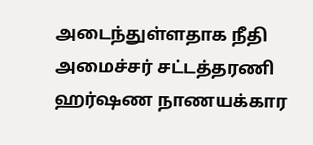அடைந்துள்ளதாக நீதி அமைச்சர் சட்டத்தரணி ஹர்ஷண நாணயக்கார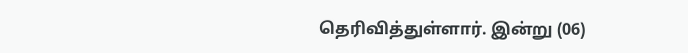தெரிவித்துள்ளார். இன்று (06)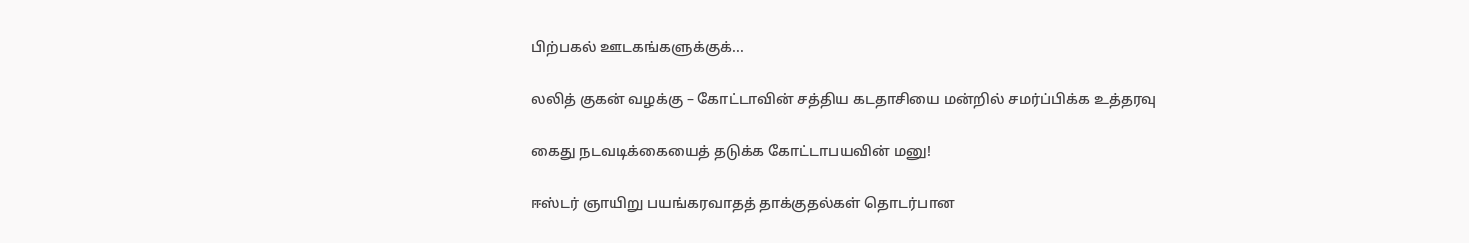பிற்பகல் ஊடகங்களுக்குக்...

லலித் குகன் வழக்கு – கோட்டாவின் சத்திய கடதாசியை மன்றில் சமர்ப்பிக்க உத்தரவு

கைது நடவடிக்கையைத் தடுக்க கோட்டாபயவின் மனு!

ஈஸ்டர் ஞாயிறு பயங்கரவாதத் தாக்குதல்கள் தொடர்பான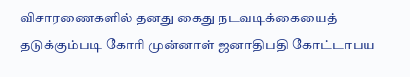விசாரணைகளில் தனது கைது நடவடிக்கையைத் தடுக்கும்படி கோரி முன்னாள் ஜனாதிபதி கோட்டாபய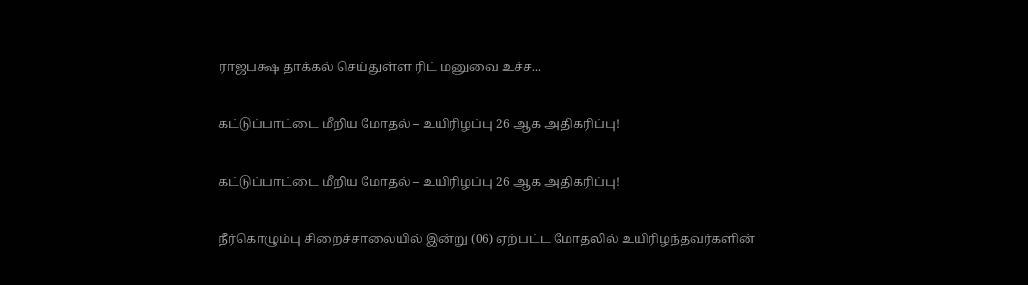ராஜபக்ஷ தாக்கல் செய்துள்ள ரிட் மனுவை உச்ச...

கட்டுப்பாட்டை மீறிய மோதல் – உயிரிழப்பு 26 ஆக அதிகரிப்பு!

கட்டுப்பாட்டை மீறிய மோதல் – உயிரிழப்பு 26 ஆக அதிகரிப்பு!

நீர்கொழும்பு சிறைச்சாலையில் இன்று (06) ஏற்பட்ட மோதலில் உயிரிழந்தவர்களின்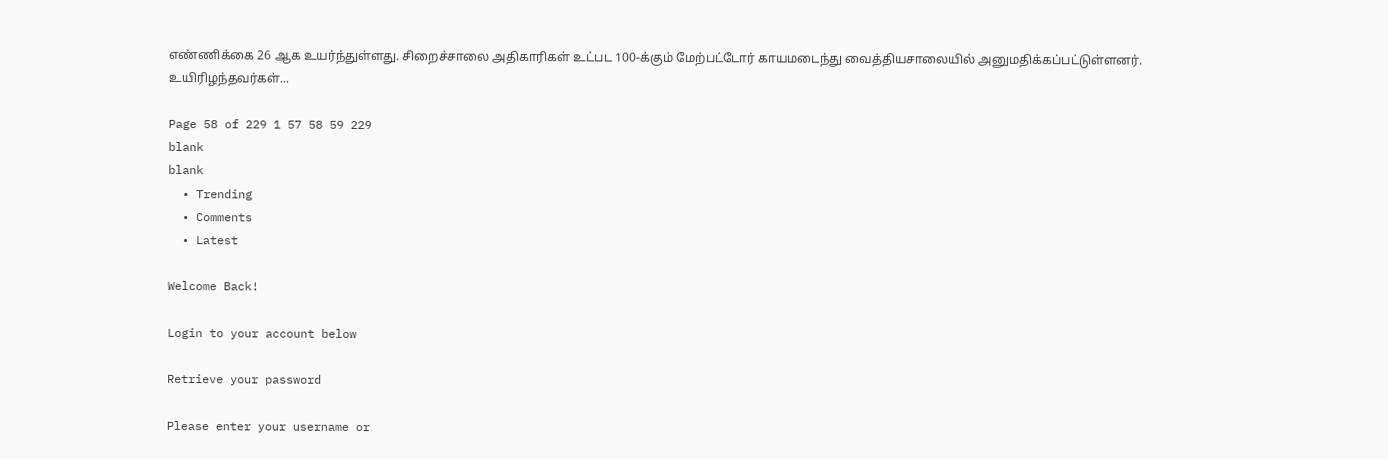எண்ணிக்கை 26 ஆக உயர்ந்துள்ளது. சிறைச்சாலை அதிகாரிகள் உட்பட 100-க்கும் மேற்பட்டோர் காயமடைந்து வைத்தியசாலையில் அனுமதிக்கப்பட்டுள்ளனர். உயிரிழந்தவர்கள்...

Page 58 of 229 1 57 58 59 229
blank
blank
  • Trending
  • Comments
  • Latest

Welcome Back!

Login to your account below

Retrieve your password

Please enter your username or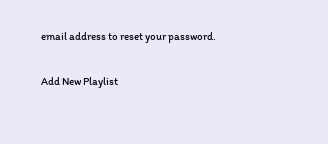email address to reset your password.

Add New Playlist